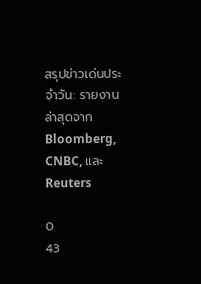สรุปข่าวเด่นประจำวัน: รายงานล่าสุดจาก Bloomberg, CNBC, และ Reuters

0
43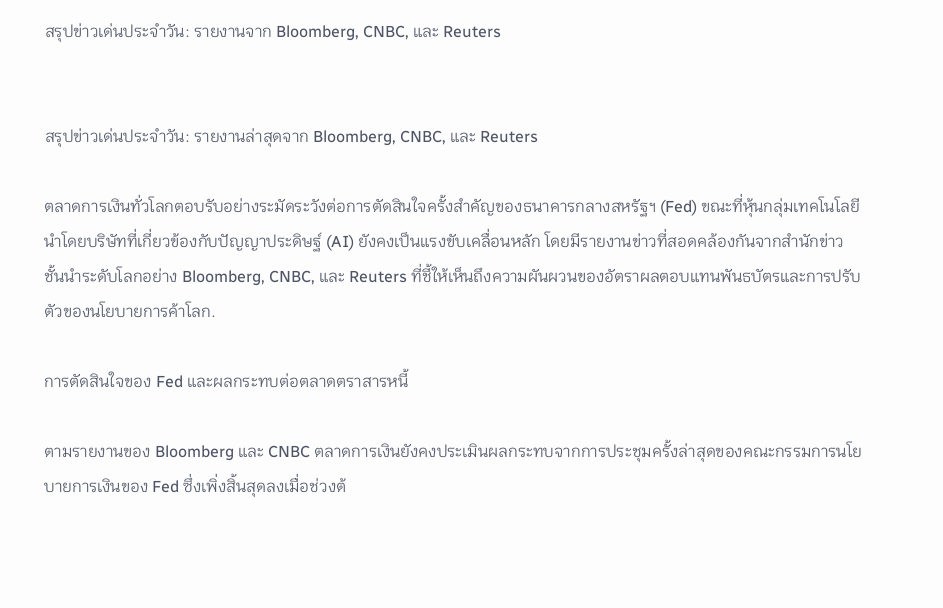สรุปข่าวเด่นประจำวัน: รายงานจาก Bloomberg, CNBC, และ Reuters


สรุปข่าวเด่นประจำวัน: รายงานล่าสุดจาก Bloomberg, CNBC, และ Reuters

ตลาดการเงินทั่วโลกตอบรับอย่างระมัดระวังต่อการตัดสินใจครั้งสำคัญของธนาคารกลางสหรัฐฯ (Fed) ขณะที่หุ้นกลุ่มเทคโนโลยีนำโดยบริษัทที่เกี่ยวข้องกับปัญญาประดิษฐ์ (AI) ยังคงเป็นแรงขับเคลื่อนหลัก โดยมีรายงานข่าวที่สอดคล้องกันจากสำนักข่าวชั้นนำระดับโลกอย่าง Bloomberg, CNBC, และ Reuters ที่ชี้ให้เห็นถึงความผันผวนของอัตราผลตอบแทนพันธบัตรและการปรับตัวของนโยบายการค้าโลก.

การตัดสินใจของ Fed และผลกระทบต่อตลาดตราสารหนี้

ตามรายงานของ Bloomberg และ CNBC ตลาดการเงินยังคงประเมินผลกระทบจากการประชุมครั้งล่าสุดของคณะกรรมการนโยบายการเงินของ Fed ซึ่งเพิ่งสิ้นสุดลงเมื่อช่วงต้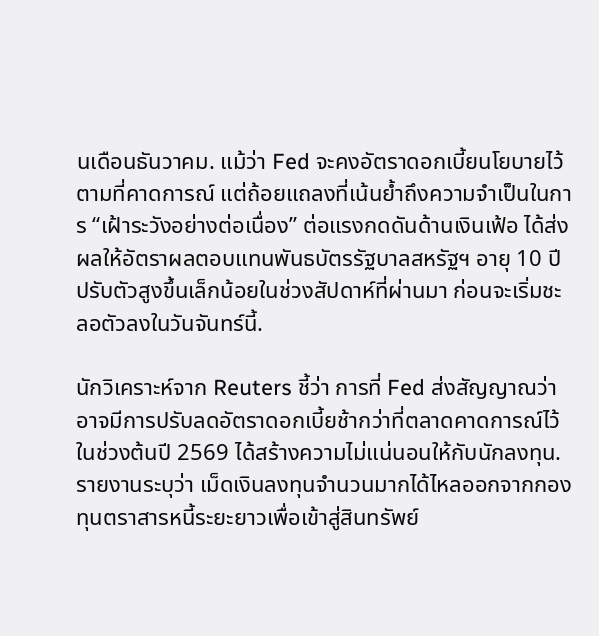นเดือนธันวาคม. แม้ว่า Fed จะคงอัตราดอกเบี้ยนโยบายไว้ตามที่คาดการณ์ แต่ถ้อยแถลงที่เน้นย้ำถึงความจำเป็นในการ “เฝ้าระวังอย่างต่อเนื่อง” ต่อแรงกดดันด้านเงินเฟ้อ ได้ส่งผลให้อัตราผลตอบแทนพันธบัตรรัฐบาลสหรัฐฯ อายุ 10 ปี ปรับตัวสูงขึ้นเล็กน้อยในช่วงสัปดาห์ที่ผ่านมา ก่อนจะเริ่มชะลอตัวลงในวันจันทร์นี้.

นักวิเคราะห์จาก Reuters ชี้ว่า การที่ Fed ส่งสัญญาณว่าอาจมีการปรับลดอัตราดอกเบี้ยช้ากว่าที่ตลาดคาดการณ์ไว้ในช่วงต้นปี 2569 ได้สร้างความไม่แน่นอนให้กับนักลงทุน. รายงานระบุว่า เม็ดเงินลงทุนจำนวนมากได้ไหลออกจากกองทุนตราสารหนี้ระยะยาวเพื่อเข้าสู่สินทรัพย์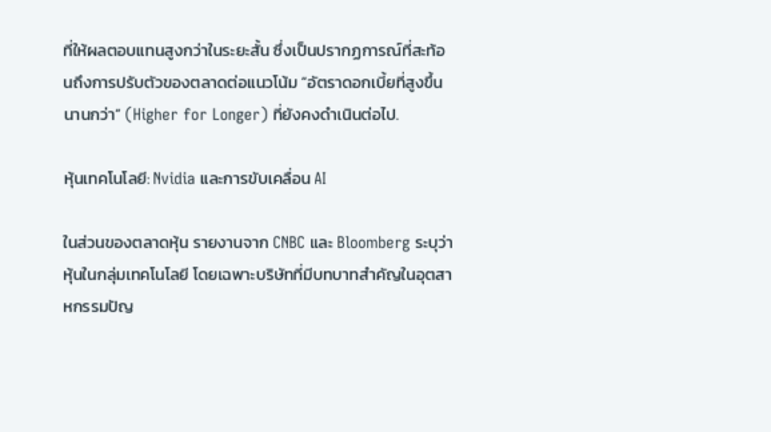ที่ให้ผลตอบแทนสูงกว่าในระยะสั้น ซึ่งเป็นปรากฏการณ์ที่สะท้อนถึงการปรับตัวของตลาดต่อแนวโน้ม “อัตราดอกเบี้ยที่สูงขึ้นนานกว่า” (Higher for Longer) ที่ยังคงดำเนินต่อไป.

หุ้นเทคโนโลยี: Nvidia และการขับเคลื่อน AI

ในส่วนของตลาดหุ้น รายงานจาก CNBC และ Bloomberg ระบุว่า หุ้นในกลุ่มเทคโนโลยี โดยเฉพาะบริษัทที่มีบทบาทสำคัญในอุตสาหกรรมปัญ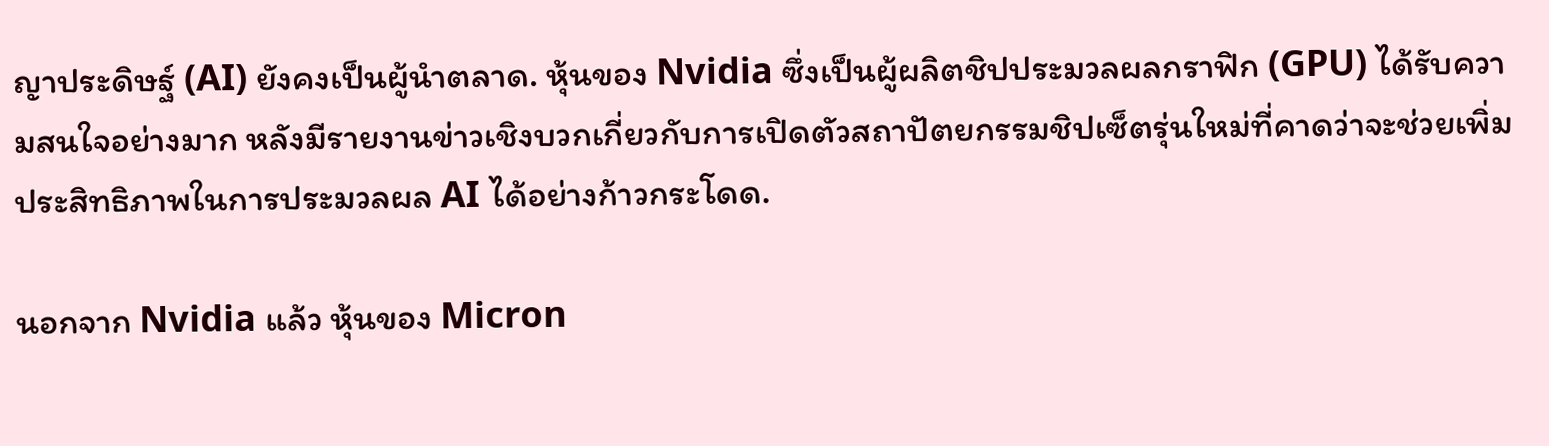ญาประดิษฐ์ (AI) ยังคงเป็นผู้นำตลาด. หุ้นของ Nvidia ซึ่งเป็นผู้ผลิตชิปประมวลผลกราฟิก (GPU) ได้รับความสนใจอย่างมาก หลังมีรายงานข่าวเชิงบวกเกี่ยวกับการเปิดตัวสถาปัตยกรรมชิปเซ็ตรุ่นใหม่ที่คาดว่าจะช่วยเพิ่มประสิทธิภาพในการประมวลผล AI ได้อย่างก้าวกระโดด.

นอกจาก Nvidia แล้ว หุ้นของ Micron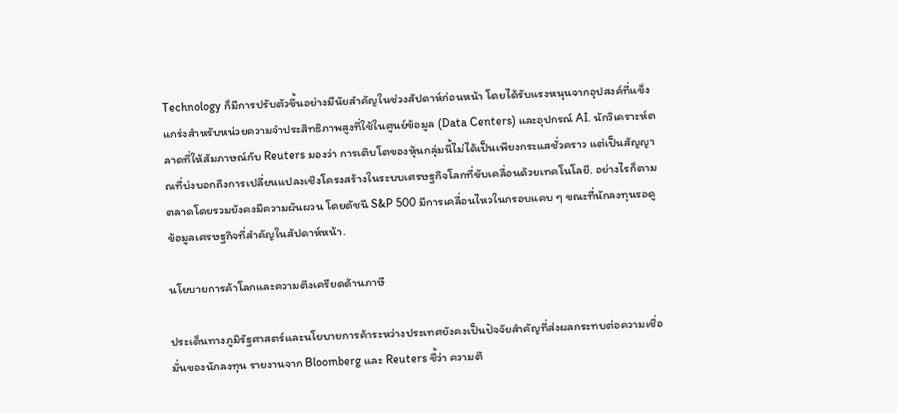Technology ก็มีการปรับตัวขึ้นอย่างมีนัยสำคัญในช่วงสัปดาห์ก่อนหน้า โดยได้รับแรงหนุนจากอุปสงค์ที่แข็งแกร่งสำหรับหน่วยความจำประสิทธิภาพสูงที่ใช้ในศูนย์ข้อมูล (Data Centers) และอุปกรณ์ AI. นักวิเคราะห์ตลาดที่ให้สัมภาษณ์กับ Reuters มองว่า การเติบโตของหุ้นกลุ่มนี้ไม่ได้เป็นเพียงกระแสชั่วคราว แต่เป็นสัญญาณที่บ่งบอกถึงการเปลี่ยนแปลงเชิงโครงสร้างในระบบเศรษฐกิจโลกที่ขับเคลื่อนด้วยเทคโนโลยี. อย่างไรก็ตาม ตลาดโดยรวมยังคงมีความผันผวน โดยดัชนี S&P 500 มีการเคลื่อนไหวในกรอบแคบ ๆ ขณะที่นักลงทุนรอดูข้อมูลเศรษฐกิจที่สำคัญในสัปดาห์หน้า.

นโยบายการค้าโลกและความตึงเครียดด้านภาษี

ประเด็นทางภูมิรัฐศาสตร์และนโยบายการค้าระหว่างประเทศยังคงเป็นปัจจัยสำคัญที่ส่งผลกระทบต่อความเชื่อมั่นของนักลงทุน รายงานจาก Bloomberg และ Reuters ชี้ว่า ความตึ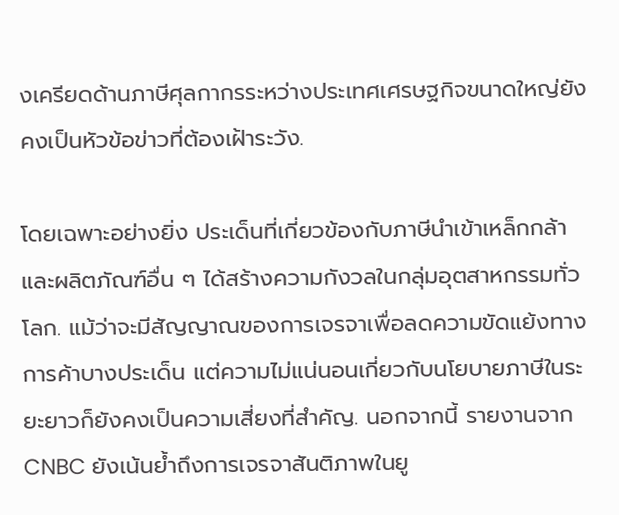งเครียดด้านภาษีศุลกากรระหว่างประเทศเศรษฐกิจขนาดใหญ่ยังคงเป็นหัวข้อข่าวที่ต้องเฝ้าระวัง.

โดยเฉพาะอย่างยิ่ง ประเด็นที่เกี่ยวข้องกับภาษีนำเข้าเหล็กกล้าและผลิตภัณฑ์อื่น ๆ ได้สร้างความกังวลในกลุ่มอุตสาหกรรมทั่วโลก. แม้ว่าจะมีสัญญาณของการเจรจาเพื่อลดความขัดแย้งทางการค้าบางประเด็น แต่ความไม่แน่นอนเกี่ยวกับนโยบายภาษีในระยะยาวก็ยังคงเป็นความเสี่ยงที่สำคัญ. นอกจากนี้ รายงานจาก CNBC ยังเน้นย้ำถึงการเจรจาสันติภาพในยู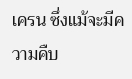เครน ซึ่งแม้จะมีความคืบ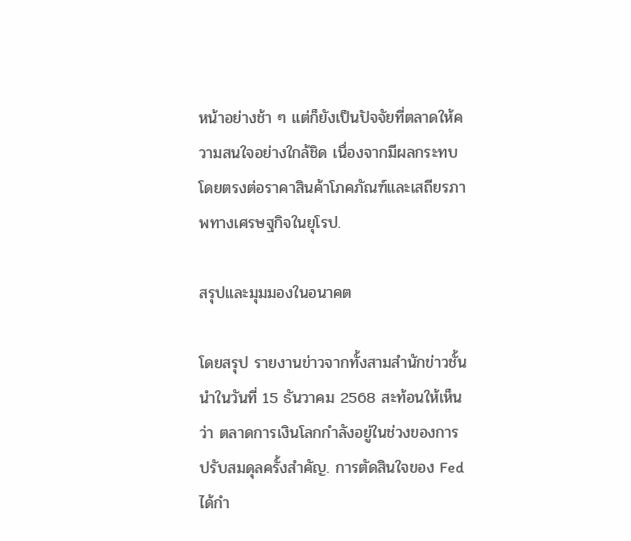หน้าอย่างช้า ๆ แต่ก็ยังเป็นปัจจัยที่ตลาดให้ความสนใจอย่างใกล้ชิด เนื่องจากมีผลกระทบโดยตรงต่อราคาสินค้าโภคภัณฑ์และเสถียรภาพทางเศรษฐกิจในยุโรป.

สรุปและมุมมองในอนาคต

โดยสรุป รายงานข่าวจากทั้งสามสำนักข่าวชั้นนำในวันที่ 15 ธันวาคม 2568 สะท้อนให้เห็นว่า ตลาดการเงินโลกกำลังอยู่ในช่วงของการปรับสมดุลครั้งสำคัญ. การตัดสินใจของ Fed ได้กำ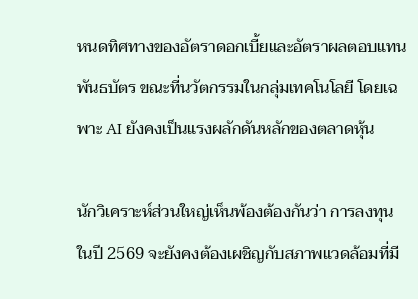หนดทิศทางของอัตราดอกเบี้ยและอัตราผลตอบแทนพันธบัตร ขณะที่นวัตกรรมในกลุ่มเทคโนโลยี โดยเฉพาะ AI ยังคงเป็นแรงผลักดันหลักของตลาดหุ้น

นักวิเคราะห์ส่วนใหญ่เห็นพ้องต้องกันว่า การลงทุนในปี 2569 จะยังคงต้องเผชิญกับสภาพแวดล้อมที่มี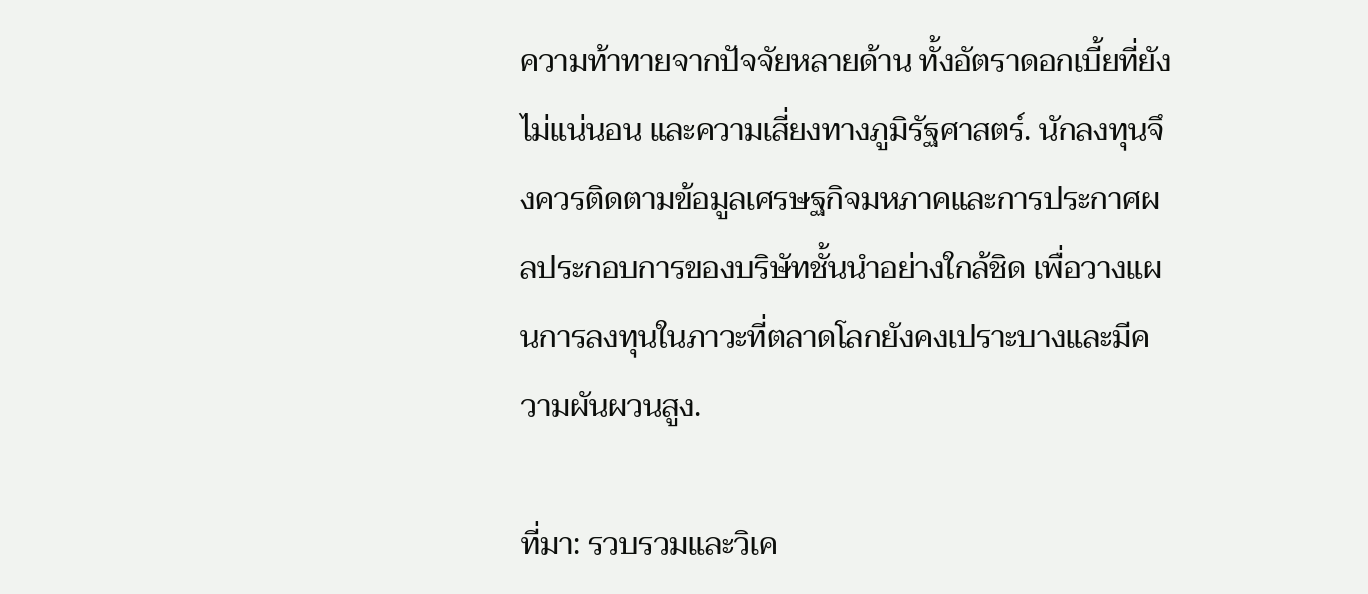ความท้าทายจากปัจจัยหลายด้าน ทั้งอัตราดอกเบี้ยที่ยังไม่แน่นอน และความเสี่ยงทางภูมิรัฐศาสตร์. นักลงทุนจึงควรติดตามข้อมูลเศรษฐกิจมหภาคและการประกาศผลประกอบการของบริษัทชั้นนำอย่างใกล้ชิด เพื่อวางแผนการลงทุนในภาวะที่ตลาดโลกยังคงเปราะบางและมีความผันผวนสูง.

ที่มา: รวบรวมและวิเค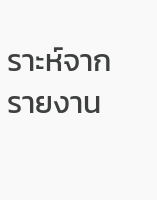ราะห์จากรายงาน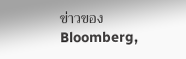ข่าวของ Bloomberg,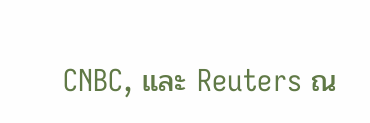CNBC, และ Reuters ณ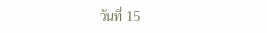วันที่ 15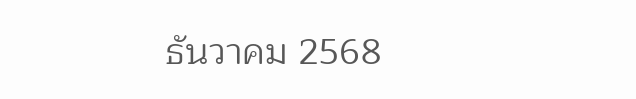ธันวาคม 2568